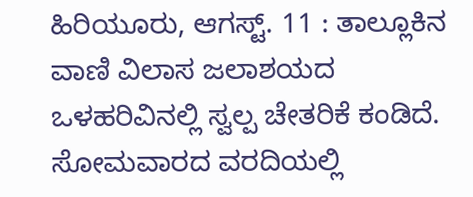ಹಿರಿಯೂರು, ಆಗಸ್ಟ್. 11 : ತಾಲ್ಲೂಕಿನ ವಾಣಿ ವಿಲಾಸ ಜಲಾಶಯದ ಒಳಹರಿವಿನಲ್ಲಿ ಸ್ವಲ್ಪ ಚೇತರಿಕೆ ಕಂಡಿದೆ. ಸೋಮವಾರದ ವರದಿಯಲ್ಲಿ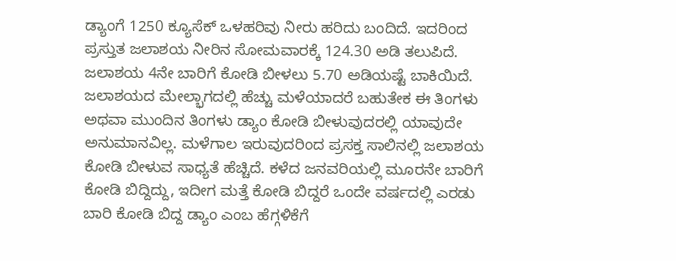ಡ್ಯಾಂಗೆ 1250 ಕ್ಯೂಸೆಕ್ ಒಳಹರಿವು ನೀರು ಹರಿದು ಬಂದಿದೆ. ಇದರಿಂದ ಪ್ರಸ್ತುತ ಜಲಾಶಯ ನೀರಿನ ಸೋಮವಾರಕ್ಕೆ 124.30 ಅಡಿ ತಲುಪಿದೆ. ಜಲಾಶಯ 4ನೇ ಬಾರಿಗೆ ಕೋಡಿ ಬೀಳಲು 5.70 ಅಡಿಯಷ್ಟೆ ಬಾಕಿಯಿದೆ.
ಜಲಾಶಯದ ಮೇಲ್ಭಾಗದಲ್ಲಿ ಹೆಚ್ಚು ಮಳೆಯಾದರೆ ಬಹುತೇಕ ಈ ತಿಂಗಳು ಅಥವಾ ಮುಂದಿನ ತಿಂಗಳು ಡ್ಯಾಂ ಕೋಡಿ ಬೀಳುವುದರಲ್ಲಿ ಯಾವುದೇ ಅನುಮಾನವಿಲ್ಲ. ಮಳೆಗಾಲ ಇರುವುದರಿಂದ ಪ್ರಸಕ್ತ ಸಾಲಿನಲ್ಲಿ ಜಲಾಶಯ ಕೋಡಿ ಬೀಳುವ ಸಾಧ್ಯತೆ ಹೆಚ್ಚಿದೆ. ಕಳೆದ ಜನವರಿಯಲ್ಲಿ ಮೂರನೇ ಬಾರಿಗೆ ಕೋಡಿ ಬಿದ್ದಿದ್ದು, ಇದೀಗ ಮತ್ತೆ ಕೋಡಿ ಬಿದ್ದರೆ ಒಂದೇ ವರ್ಷದಲ್ಲಿ ಎರಡು ಬಾರಿ ಕೋಡಿ ಬಿದ್ದ ಡ್ಯಾಂ ಎಂಬ ಹೆಗ್ಗಳಿಕೆಗೆ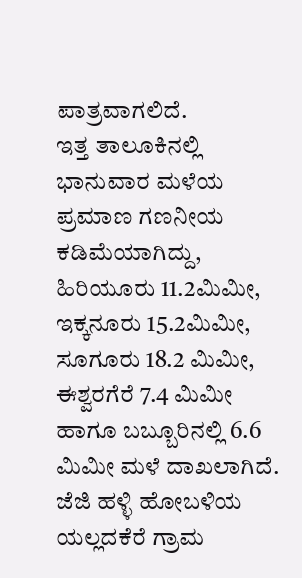ಪಾತ್ರವಾಗಲಿದೆ.
ಇತ್ತ ತಾಲೂಕಿನಲ್ಲಿ ಭಾನುವಾರ ಮಳೆಯ ಪ್ರಮಾಣ ಗಣನೀಯ ಕಡಿಮೆಯಾಗಿದ್ದು, ಹಿರಿಯೂರು 11.2ಮಿಮೀ, ಇಕ್ಕನೂರು 15.2ಮಿಮೀ, ಸೂಗೂರು 18.2 ಮಿಮೀ, ಈಶ್ವರಗೆರೆ 7.4 ಮಿಮೀ ಹಾಗೂ ಬಬ್ಬೂರಿನಲ್ಲಿ 6.6 ಮಿಮೀ ಮಳೆ ದಾಖಲಾಗಿದೆ. ಜೆಜಿ ಹಳ್ಳಿ ಹೋಬಳಿಯ ಯಲ್ಲದಕೆರೆ ಗ್ರಾಮ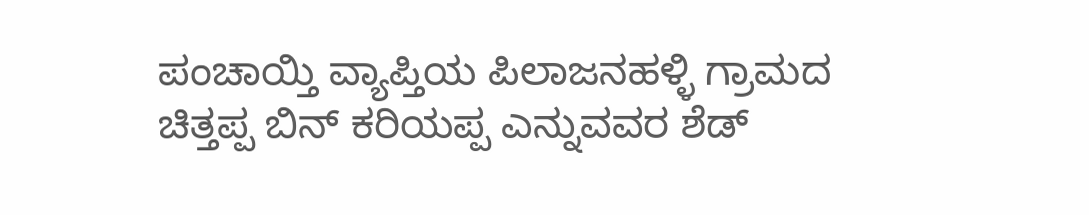ಪಂಚಾಯ್ತಿ ವ್ಯಾಪ್ತಿಯ ಪಿಲಾಜನಹಳ್ಳಿ ಗ್ರಾಮದ ಚಿತ್ತಪ್ಪ ಬಿನ್ ಕರಿಯಪ್ಪ ಎನ್ನುವವರ ಶೆಡ್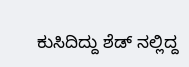ಕುಸಿದಿದ್ದು ಶೆಡ್ ನಲ್ಲಿದ್ದ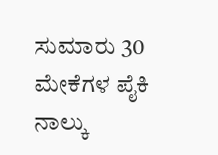ಸುಮಾರು 30 ಮೇಕೆಗಳ ಪೈಕಿ ನಾಲ್ಕು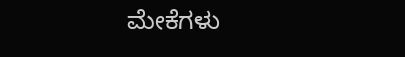ಮೇಕೆಗಳು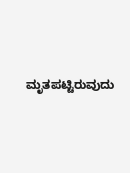ಮೃತಪಟ್ಟಿರುವುದು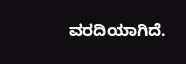ವರದಿಯಾಗಿದೆ.